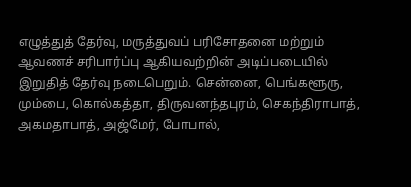எழுத்துத் தேர்வு, மருத்துவப் பரிசோதனை மற்றும் ஆவணச் சரிபார்ப்பு ஆகியவற்றின் அடிப்படையில் இறுதித் தேர்வு நடைபெறும். சென்னை, பெங்களூரு, மும்பை, கொல்கத்தா, திருவனந்தபுரம், செகந்திராபாத், அகமதாபாத், அஜ்மேர், போபால்,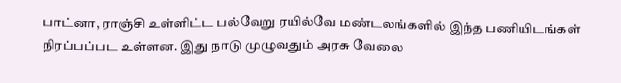பாட்னா, ராஞ்சி உள்ளிட்ட பல்வேறு ரயில்வே மண்டலங்களில் இந்த பணியிடங்கள் நிரப்பப்பட உள்ளன. இது நாடு முழுவதும் அரசு வேலை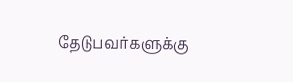தேடுபவர்களுக்கு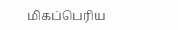மிகப்பெரிய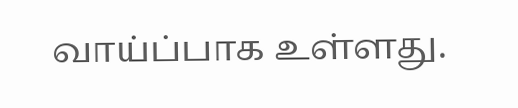வாய்ப்பாக உள்ளது.